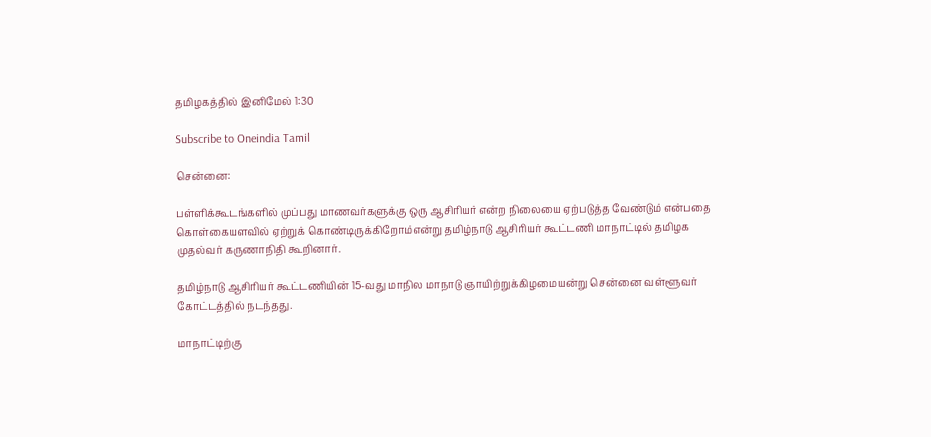தமிழகத்தில் இனிமேல் 1:30

Subscribe to Oneindia Tamil

சென்னை:

பள்ளிக்கூடங்களில் முப்பது மாணவர்களுக்கு ஒரு ஆசிரியர் என்ற நிலையை ஏற்படுத்த வேண்டும் என்பதை கொள்கையளவில் ஏற்றுக் கொண்டிருக்கிறோம்என்று தமிழ்நாடு ஆசிரியர் கூட்டணி மாநாட்டில் தமிழக முதல்வர் கருணாநிதி கூறினார்.

தமிழ்நாடு ஆசிரியர் கூட்டணியின் 15-வது மாநில மாநாடு ஞாயிற்றுக்கிழமையன்று சென்னை வள்ளூவர் கோட்டத்தில் நடந்தது.

மாநாட்டிற்கு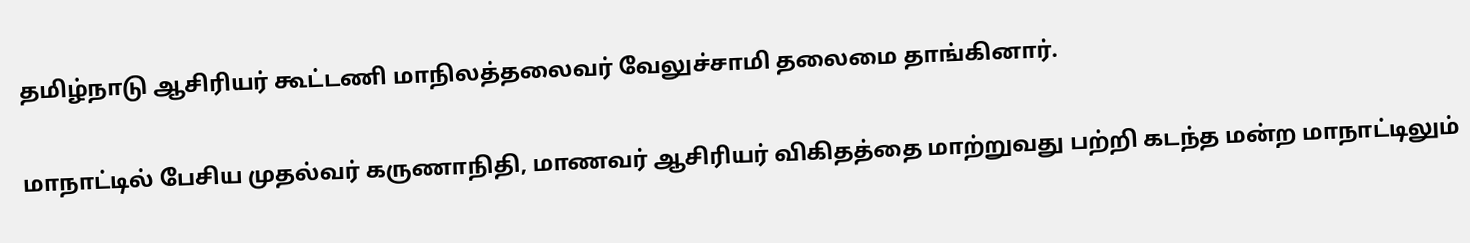தமிழ்நாடு ஆசிரியர் கூட்டணி மாநிலத்தலைவர் வேலுச்சாமி தலைமை தாங்கினார்.

மாநாட்டில் பேசிய முதல்வர் கருணாநிதி, மாணவர் ஆசிரியர் விகிதத்தை மாற்றுவது பற்றி கடந்த மன்ற மாநாட்டிலும்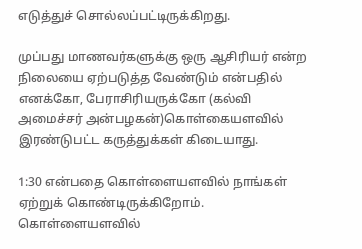எடுத்துச் சொல்லப்பட்டிருக்கிறது.

முப்பது மாணவர்களுக்கு ஒரு ஆசிரியர் என்ற நிலையை ஏற்படுத்த வேண்டும் என்பதில் எனக்கோ, பேராசிரியருக்கோ (கல்வி அமைச்சர் அன்பழகன்)கொள்கையளவில் இரண்டுபட்ட கருத்துக்கள் கிடையாது.

1:30 என்பதை கொள்ளையளவில் நாங்கள் ஏற்றுக் கொண்டிருக்கிறோம். கொள்ளையளவில்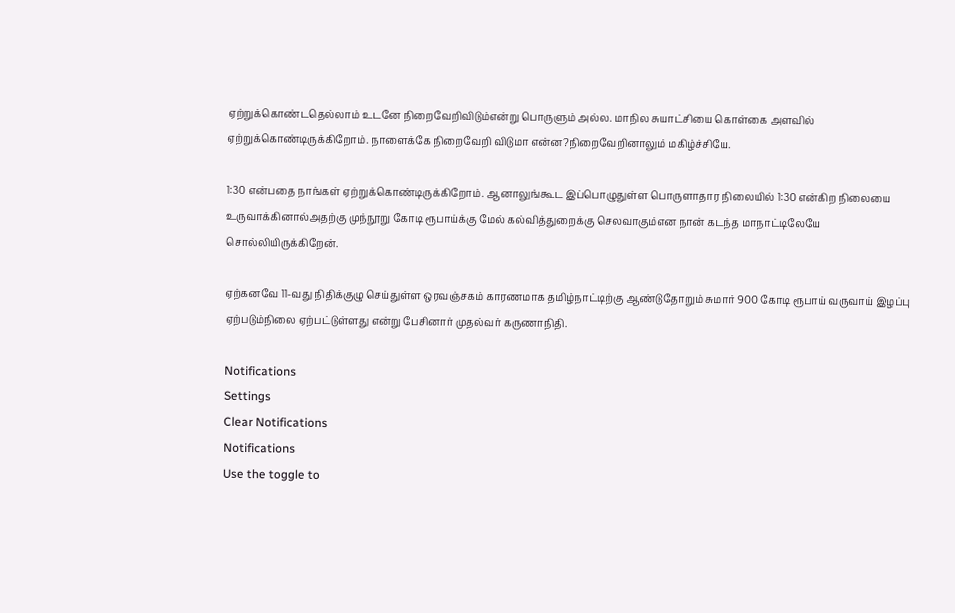ஏற்றுக்கொண்டதெல்லாம் உடனே நிறைவேறிவிடும்என்று பொருளும் அல்ல. மாநில சுயாட்சியை கொள்கை அளவில் ஏற்றுக்கொண்டிருக்கிறோம். நாளைக்கே நிறைவேறி விடுமா என்ன?நிறைவேறினாலும் மகிழ்ச்சியே.

1:30 என்பதை நாங்கள் ஏற்றுக்கொண்டிருக்கிறோம். ஆனாலுங்கூட இப்பொழுதுள்ள பொருளாதார நிலையில் 1:30 என்கிற நிலையை உருவாக்கினால்அதற்கு முந்நூறு கோடி ரூபாய்க்கு மேல் கல்வித்துறைக்கு செலவாகும்என நான் கடந்த மாநாட்டிலேயே சொல்லியிருக்கிறேன்.

ஏற்கனவே 11-வது நிதிக்குழு செய்துள்ள ஒரவஞ்சகம் காரணமாக தமிழ்நாட்டிற்கு ஆண்டுதோறும் சுமார் 900 கோடி ரூபாய் வருவாய் இழப்பு ஏற்படும்நிலை ஏற்பட்டுள்ளது என்று பேசினார் முதல்வர் கருணாநிதி.

Notifications
Settings
Clear Notifications
Notifications
Use the toggle to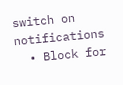switch on notifications
  • Block for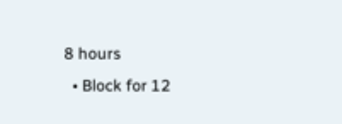8 hours
  • Block for 12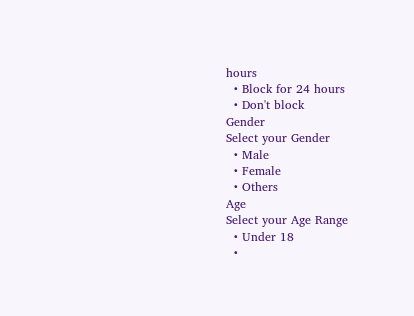hours
  • Block for 24 hours
  • Don't block
Gender
Select your Gender
  • Male
  • Female
  • Others
Age
Select your Age Range
  • Under 18
  •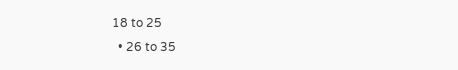18 to 25
  • 26 to 35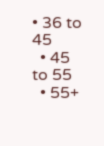• 36 to 45
  • 45 to 55
  • 55+